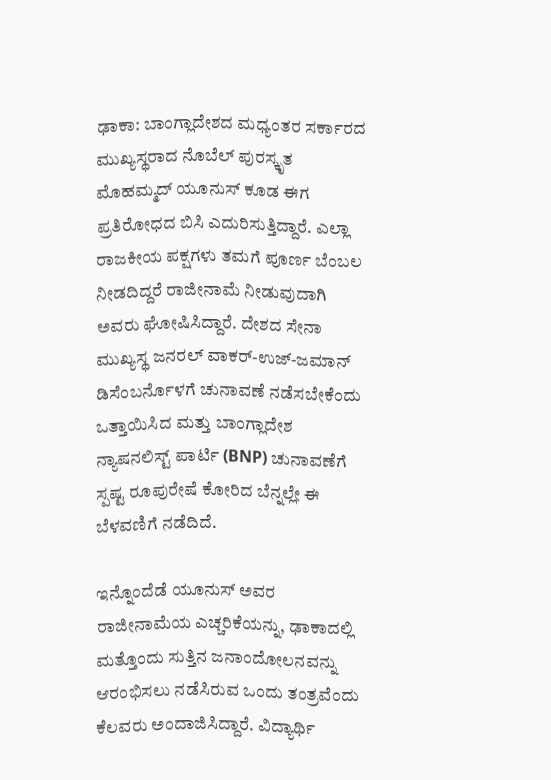ಢಾಕಾ: ಬಾಂಗ್ಲಾದೇಶದ ಮಧ್ಯಂತರ ಸರ್ಕಾರದ ಮುಖ್ಯಸ್ಥರಾದ ನೊಬೆಲ್ ಪುರಸ್ಕೃತ ಮೊಹಮ್ಮದ್ ಯೂನುಸ್ ಕೂಡ ಈಗ ಪ್ರತಿರೋಧದ ಬಿಸಿ ಎದುರಿಸುತ್ತಿದ್ದಾರೆ. ಎಲ್ಲಾ ರಾಜಕೀಯ ಪಕ್ಷಗಳು ತಮಗೆ ಪೂರ್ಣ ಬೆಂಬಲ ನೀಡದಿದ್ದರೆ ರಾಜೀನಾಮೆ ನೀಡುವುದಾಗಿ ಅವರು ಘೋಷಿಸಿದ್ದಾರೆ. ದೇಶದ ಸೇನಾ ಮುಖ್ಯಸ್ಥ ಜನರಲ್ ವಾಕರ್-ಉಜ್-ಜಮಾನ್ ಡಿಸೆಂಬರ್ನೊಳಗೆ ಚುನಾವಣೆ ನಡೆಸಬೇಕೆಂದು ಒತ್ತಾಯಿಸಿದ ಮತ್ತು ಬಾಂಗ್ಲಾದೇಶ ನ್ಯಾಷನಲಿಸ್ಟ್ ಪಾರ್ಟಿ (BNP) ಚುನಾವಣೆಗೆ ಸ್ಪಷ್ಟ ರೂಪುರೇಷೆ ಕೋರಿದ ಬೆನ್ನಲ್ಲೇ ಈ ಬೆಳವಣಿಗೆ ನಡೆದಿದೆ.

ಇನ್ನೊಂದೆಡೆ ಯೂನುಸ್ ಅವರ ರಾಜೀನಾಮೆಯ ಎಚ್ಚರಿಕೆಯನ್ನು, ಢಾಕಾದಲ್ಲಿ ಮತ್ತೊಂದು ಸುತ್ತಿನ ಜನಾಂದೋಲನವನ್ನು ಆರಂಭಿಸಲು ನಡೆಸಿರುವ ಒಂದು ತಂತ್ರವೆಂದು ಕೆಲವರು ಅಂದಾಜಿಸಿದ್ದಾರೆ. ವಿದ್ಯಾರ್ಥಿ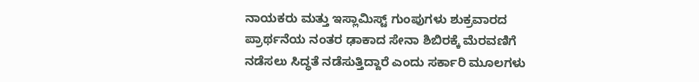ನಾಯಕರು ಮತ್ತು ಇಸ್ಲಾಮಿಸ್ಟ್ ಗುಂಪುಗಳು ಶುಕ್ರವಾರದ ಪ್ರಾರ್ಥನೆಯ ನಂತರ ಢಾಕಾದ ಸೇನಾ ಶಿಬಿರಕ್ಕೆ ಮೆರವಣಿಗೆ ನಡೆಸಲು ಸಿದ್ಧತೆ ನಡೆಸುತ್ತಿದ್ದಾರೆ ಎಂದು ಸರ್ಕಾರಿ ಮೂಲಗಳು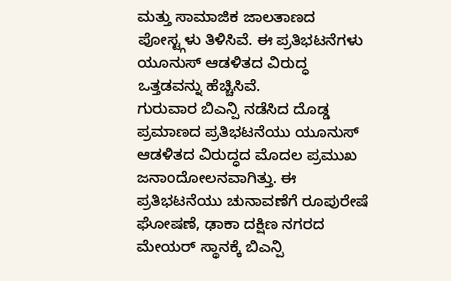ಮತ್ತು ಸಾಮಾಜಿಕ ಜಾಲತಾಣದ ಪೋಸ್ಟ್ಗಳು ತಿಳಿಸಿವೆ. ಈ ಪ್ರತಿಭಟನೆಗಳು ಯೂನುಸ್ ಆಡಳಿತದ ವಿರುದ್ಧ ಒತ್ತಡವನ್ನು ಹೆಚ್ಚಿಸಿವೆ.
ಗುರುವಾರ ಬಿಎನ್ಪಿ ನಡೆಸಿದ ದೊಡ್ಡ ಪ್ರಮಾಣದ ಪ್ರತಿಭಟನೆಯು ಯೂನುಸ್ ಆಡಳಿತದ ವಿರುದ್ಧದ ಮೊದಲ ಪ್ರಮುಖ ಜನಾಂದೋಲನವಾಗಿತ್ತು. ಈ ಪ್ರತಿಭಟನೆಯು ಚುನಾವಣೆಗೆ ರೂಪುರೇಷೆ ಘೋಷಣೆ, ಢಾಕಾ ದಕ್ಷಿಣ ನಗರದ ಮೇಯರ್ ಸ್ಥಾನಕ್ಕೆ ಬಿಎನ್ಪಿ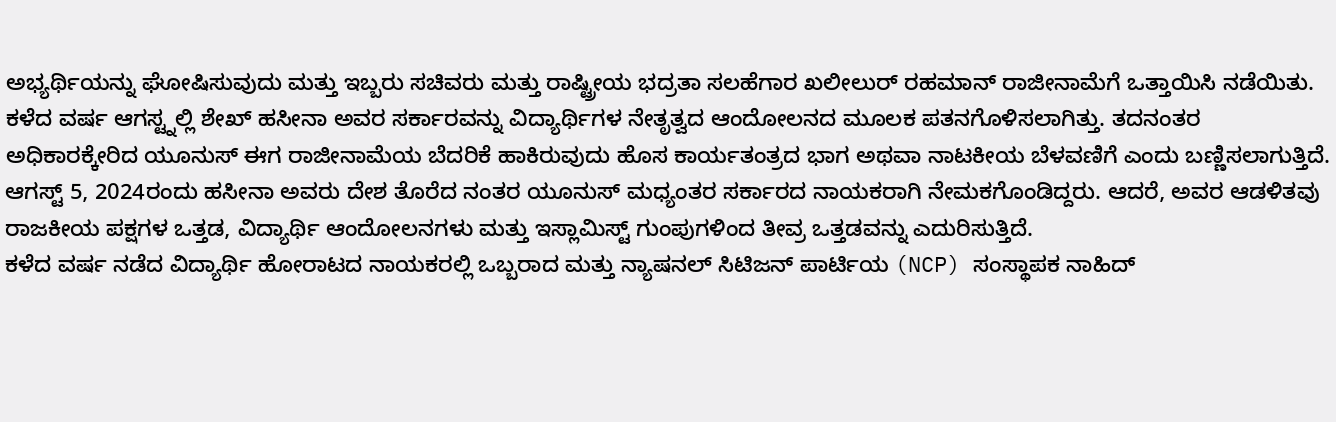ಅಭ್ಯರ್ಥಿಯನ್ನು ಘೋಷಿಸುವುದು ಮತ್ತು ಇಬ್ಬರು ಸಚಿವರು ಮತ್ತು ರಾಷ್ಟ್ರೀಯ ಭದ್ರತಾ ಸಲಹೆಗಾರ ಖಲೀಲುರ್ ರಹಮಾನ್ ರಾಜೀನಾಮೆಗೆ ಒತ್ತಾಯಿಸಿ ನಡೆಯಿತು.
ಕಳೆದ ವರ್ಷ ಆಗಸ್ಟ್ನಲ್ಲಿ ಶೇಖ್ ಹಸೀನಾ ಅವರ ಸರ್ಕಾರವನ್ನು ವಿದ್ಯಾರ್ಥಿಗಳ ನೇತೃತ್ವದ ಆಂದೋಲನದ ಮೂಲಕ ಪತನಗೊಳಿಸಲಾಗಿತ್ತು. ತದನಂತರ ಅಧಿಕಾರಕ್ಕೇರಿದ ಯೂನುಸ್ ಈಗ ರಾಜೀನಾಮೆಯ ಬೆದರಿಕೆ ಹಾಕಿರುವುದು ಹೊಸ ಕಾರ್ಯತಂತ್ರದ ಭಾಗ ಅಥವಾ ನಾಟಕೀಯ ಬೆಳವಣಿಗೆ ಎಂದು ಬಣ್ಣಿಸಲಾಗುತ್ತಿದೆ. ಆಗಸ್ಟ್ 5, 2024ರಂದು ಹಸೀನಾ ಅವರು ದೇಶ ತೊರೆದ ನಂತರ ಯೂನುಸ್ ಮಧ್ಯಂತರ ಸರ್ಕಾರದ ನಾಯಕರಾಗಿ ನೇಮಕಗೊಂಡಿದ್ದರು. ಆದರೆ, ಅವರ ಆಡಳಿತವು ರಾಜಕೀಯ ಪಕ್ಷಗಳ ಒತ್ತಡ, ವಿದ್ಯಾರ್ಥಿ ಆಂದೋಲನಗಳು ಮತ್ತು ಇಸ್ಲಾಮಿಸ್ಟ್ ಗುಂಪುಗಳಿಂದ ತೀವ್ರ ಒತ್ತಡವನ್ನು ಎದುರಿಸುತ್ತಿದೆ.
ಕಳೆದ ವರ್ಷ ನಡೆದ ವಿದ್ಯಾರ್ಥಿ ಹೋರಾಟದ ನಾಯಕರಲ್ಲಿ ಒಬ್ಬರಾದ ಮತ್ತು ನ್ಯಾಷನಲ್ ಸಿಟಿಜನ್ ಪಾರ್ಟಿಯ (NCP) ಸಂಸ್ಥಾಪಕ ನಾಹಿದ್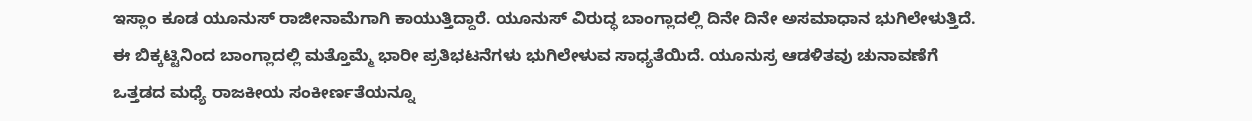ಇಸ್ಲಾಂ ಕೂಡ ಯೂನುಸ್ ರಾಜೀನಾಮೆಗಾಗಿ ಕಾಯುತ್ತಿದ್ದಾರೆ. ಯೂನುಸ್ ವಿರುದ್ಧ ಬಾಂಗ್ಲಾದಲ್ಲಿ ದಿನೇ ದಿನೇ ಅಸಮಾಧಾನ ಭುಗಿಲೇಳುತ್ತಿದೆ. ಈ ಬಿಕ್ಕಟ್ಟಿನಿಂದ ಬಾಂಗ್ಲಾದಲ್ಲಿ ಮತ್ತೊಮ್ಮೆ ಭಾರೀ ಪ್ರತಿಭಟನೆಗಳು ಭುಗಿಲೇಳುವ ಸಾಧ್ಯತೆಯಿದೆ. ಯೂನುಸ್ರ ಆಡಳಿತವು ಚುನಾವಣೆಗೆ ಒತ್ತಡದ ಮಧ್ಯೆ ರಾಜಕೀಯ ಸಂಕೀರ್ಣತೆಯನ್ನೂ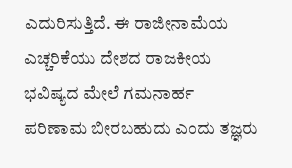ಎದುರಿಸುತ್ತಿದೆ. ಈ ರಾಜೀನಾಮೆಯ ಎಚ್ಚರಿಕೆಯು ದೇಶದ ರಾಜಕೀಯ ಭವಿಷ್ಯದ ಮೇಲೆ ಗಮನಾರ್ಹ ಪರಿಣಾಮ ಬೀರಬಹುದು ಎಂದು ತಜ್ಞರು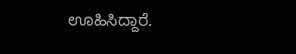ಊಹಿಸಿದ್ದಾರೆ.